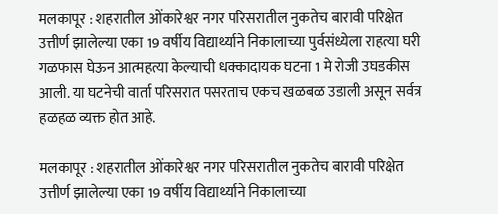मलकापूर : शहरातील ओंकारेश्वर नगर परिसरातील नुकतेच बारावी परिक्षेत उत्तीर्ण झालेल्या एका 19 वर्षीय विद्यार्थ्याने निकालाच्या पुर्वसंध्येला राहत्या घरी गळफास घेऊन आत्महत्या केल्याची धक्कादायक घटना 1 मे रोजी उघडकीस आली. या घटनेची वार्ता परिसरात पसरताच एकच खळबळ उडाली असून सर्वत्र हळहळ व्यक्त होत आहे.

मलकापूर : शहरातील ओंकारेश्वर नगर परिसरातील नुकतेच बारावी परिक्षेत उत्तीर्ण झालेल्या एका 19 वर्षीय विद्यार्थ्याने निकालाच्या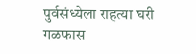पुर्वसंध्येला राहत्या घरी गळफास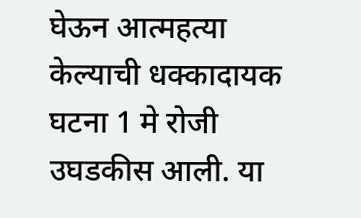घेऊन आत्महत्या केल्याची धक्कादायक घटना 1 मे रोजी उघडकीस आली. या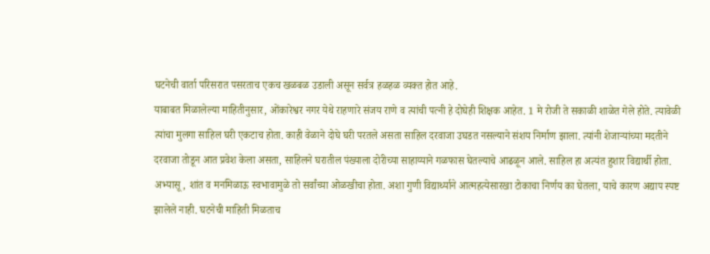घटनेची वार्ता परिसरात पसरताच एकच खळबळ उडाली असून सर्वत्र हळहळ व्यक्त होत आहे.
याबाबत मिळालेल्या माहितीनुसार, ओंकारेश्वर नगर येथे राहणारे संजय राणे व त्यांची पत्नी हे दोघेही शिक्षक आहेत. 1 मे रोजी ते सकाळी शाळेत गेले होते. त्यावेळी त्यांचा मुलगा साहिल घरी एकटाच होता. काही वेळाने दोघे घरी परतले असता साहिल दरवाजा उघडत नसल्याने संशय निर्माण झाला. त्यांनी शेजाऱ्यांच्या मदतीने दरवाजा तोडून आत प्रवेश केला असता, साहिलने घरातील पंख्याला दोरीच्या साहाय्याने गळफास घेतल्याचे आढळून आले. साहिल हा अत्यंत हुशार विद्यार्थी होता. अभ्यासू, शांत व मनमिळाऊ स्वभावामुळे तो सर्वांच्या ओळखीचा होता. अशा गुणी विद्यार्थ्याने आत्महत्येसारखा टोकाचा निर्णय का घेतला, याचे कारण अद्याप स्पष्ट झालेले नाही. घटनेची माहिती मिळताच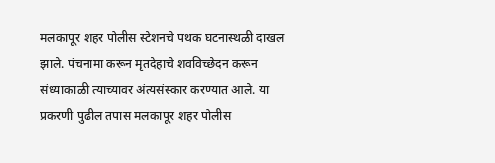मलकापूर शहर पोलीस स्टेशनचे पथक घटनास्थळी दाखल झाले. पंचनामा करून मृतदेहाचे शवविच्छेदन करून संध्याकाळी त्याच्यावर अंत्यसंस्कार करण्यात आले. या प्रकरणी पुढील तपास मलकापूर शहर पोलीस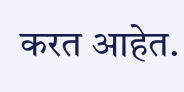करत आहेत.